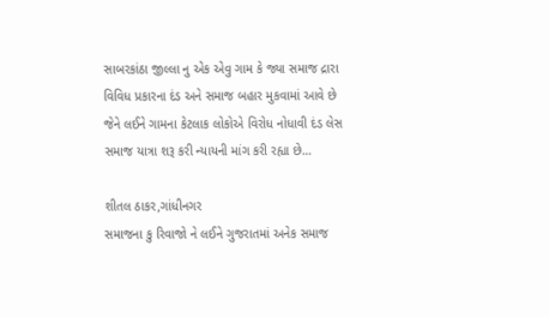સાબરકાંઠા જીલ્લા નુ એક એવુ ગામ કે જ્યા સમાજ દ્રારા વિવિધ પ્રકારના દંડ અને સમાજ બહાર મુકવામાં આવે છે જેને લઈને ગામના કેટલાક લોકોએ વિરોધ નોધાવી દંડ લેસ સમાજ યાત્રા શરૂ કરી ન્યાયની માંગ કરી રહ્યા છે…

શીતલ ઠાકર,ગાંધીનગર
સમાજના કુ રિવાજો ને લઈને ગુજરાતમાં અનેક સમાજ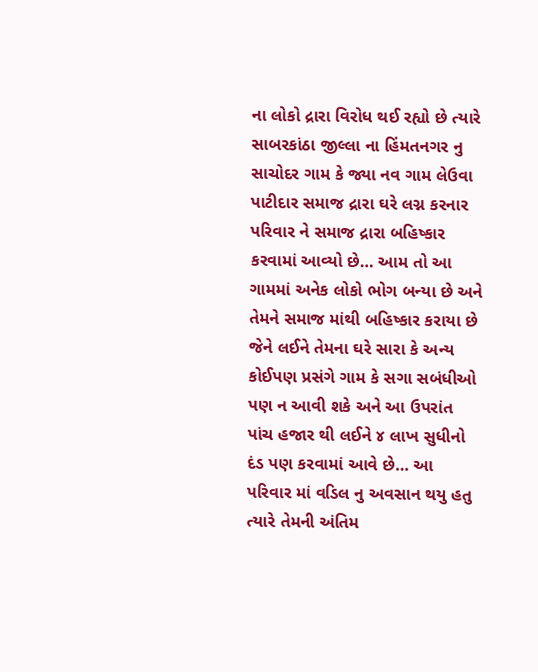ના લોકો દ્રારા વિરોધ થઈ રહ્યો છે ત્યારે સાબરકાંઠા જીલ્લા ના હિંમતનગર નુ સાચોદર ગામ કે જ્યા નવ ગામ લેઉવા પાટીદાર સમાજ દ્રારા ઘરે લગ્ન કરનાર પરિવાર ને સમાજ દ્રારા બહિષ્કાર કરવામાં આવ્યો છે… આમ તો આ ગામમાં અનેક લોકો ભોગ બન્યા છે અને તેમને સમાજ માંથી બહિષ્કાર કરાયા છે જેને લઈને તેમના ઘરે સારા કે અન્ય કોઈપણ પ્રસંગે ગામ કે સગા સબંધીઓ પણ ન આવી શકે અને આ ઉપરાંત પાંચ હજાર થી લઈને ૪ લાખ સુધીનો દંડ પણ કરવામાં આવે છે… આ પરિવાર માં વડિલ નુ અવસાન થયુ હતુ ત્યારે તેમની અંતિમ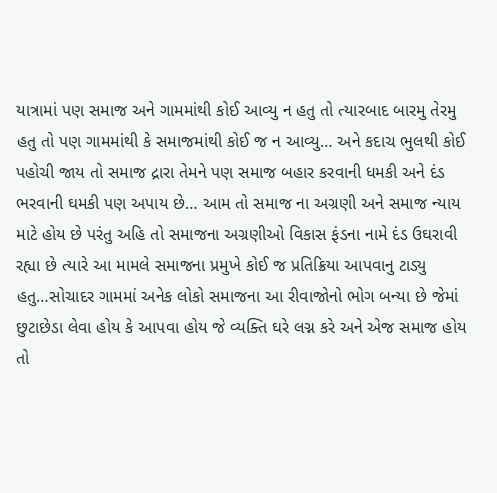યાત્રામાં પણ સમાજ અને ગામમાંથી કોઈ આવ્યુ ન હતુ તો ત્યારબાદ બારમુ તેરમુ હતુ તો પણ ગામમાંથી કે સમાજમાંથી કોઈ જ ન આવ્યુ… અને કદાચ ભુલથી કોઈ પહોચી જાય તો સમાજ દ્રારા તેમને પણ સમાજ બહાર કરવાની ધમકી અને દંડ ભરવાની ઘમકી પણ અપાય છે… આમ તો સમાજ ના અગ્રણી અને સમાજ ન્યાય માટે હોય છે પરંતુ અહિ તો સમાજના અગ્રણીઓ વિકાસ ફંડના નામે દંડ ઉઘરાવી રહ્યા છે ત્યારે આ મામલે સમાજના પ્રમુખે કોઈ જ પ્રતિક્રિયા આપવાનુ ટાડ્યુ હતુ…સોચાદર ગામમાં અનેક લોકો સમાજના આ રીવાજોનો ભોગ બન્યા છે જેમાં છુટાછેડા લેવા હોય કે આપવા હોય જે વ્યક્તિ ઘરે લગ્ન કરે અને એજ સમાજ હોય તો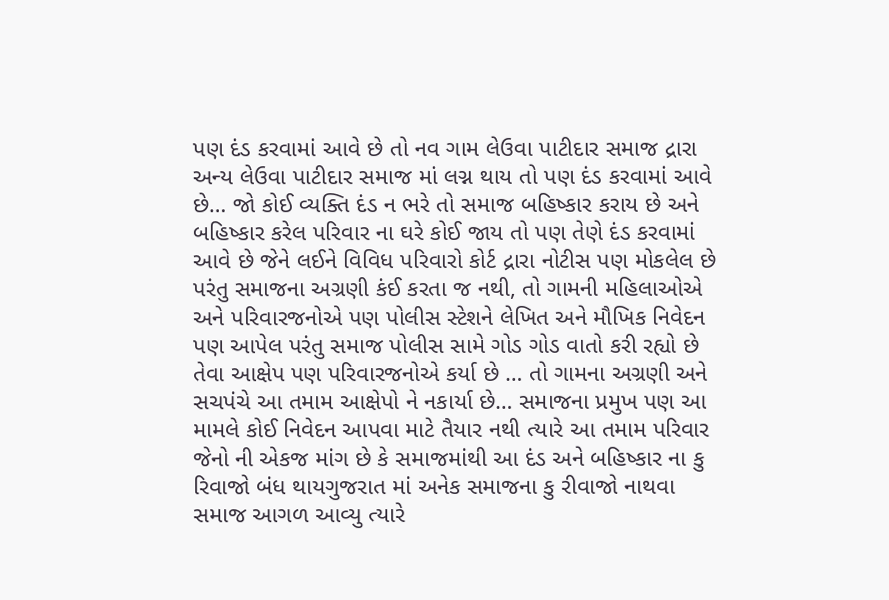પણ દંડ કરવામાં આવે છે તો નવ ગામ લેઉવા પાટીદાર સમાજ દ્રારા અન્ય લેઉવા પાટીદાર સમાજ માં લગ્ન થાય તો પણ દંડ કરવામાં આવે છે… જો કોઈ વ્યક્તિ દંડ ન ભરે તો સમાજ બહિષ્કાર કરાય છે અને બહિષ્કાર કરેલ પરિવાર ના ઘરે કોઈ જાય તો પણ તેણે દંડ કરવામાં આવે છે જેને લઈને વિવિધ પરિવારો કોર્ટ દ્રારા નોટીસ પણ મોકલેલ છે પરંતુ સમાજના અગ્રણી કંઈ કરતા જ નથી, તો ગામની મહિલાઓએ અને પરિવારજનોએ પણ પોલીસ સ્ટેશને લેખિત અને મૌખિક નિવેદન પણ આપેલ પરંતુ સમાજ પોલીસ સામે ગોડ ગોડ વાતો કરી રહ્યો છે તેવા આક્ષેપ પણ પરિવારજનોએ કર્યા છે … તો ગામના અગ્રણી અને સચપંચે આ તમામ આક્ષેપો ને નકાર્યા છે… સમાજના પ્રમુખ પણ આ મામલે કોઈ નિવેદન આપવા માટે તૈયાર નથી ત્યારે આ તમામ પરિવાર જેનો ની એકજ માંગ છે કે સમાજમાંથી આ દંડ અને બહિષ્કાર ના કુ રિવાજો બંધ થાયગુજરાત માં અનેક સમાજના કુ રીવાજો નાથવા સમાજ આગળ આવ્યુ ત્યારે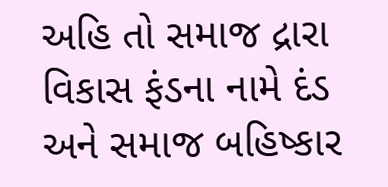અહિ તો સમાજ દ્રારા વિકાસ ફંડના નામે દંડ અને સમાજ બહિષ્કાર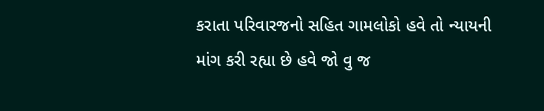કરાતા પરિવારજનો સહિત ગામલોકો હવે તો ન્યાયની માંગ કરી રહ્યા છે હવે જો વુ જ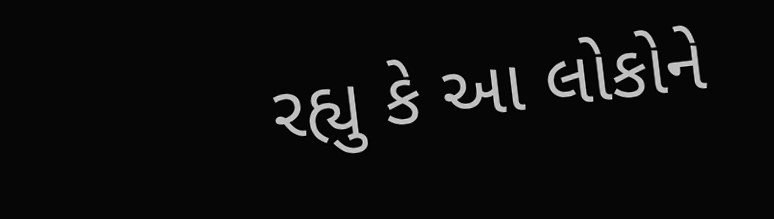રહ્યુ કે આ લોકોને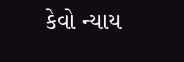કેવો ન્યાય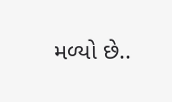મળ્યો છે..